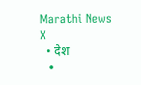Marathi News
X
  • देश
  •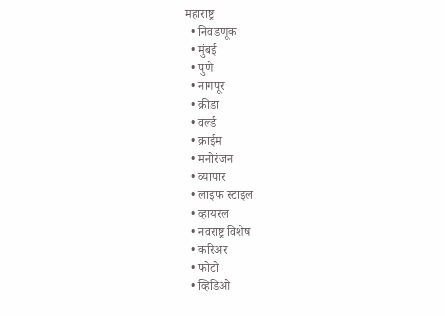महाराष्ट्र
  • निवडणूक
  • मुंबई
  • पुणे
  • नागपूर
  • क्रीडा
  • वर्ल्ड
  • क्राईम
  • मनोरंजन
  • व्यापार
  • लाइफ स्टाइल
  • व्हायरल
  • नवराष्ट्र विशेष
  • करिअर
  • फोटो
  • व्हिडिओ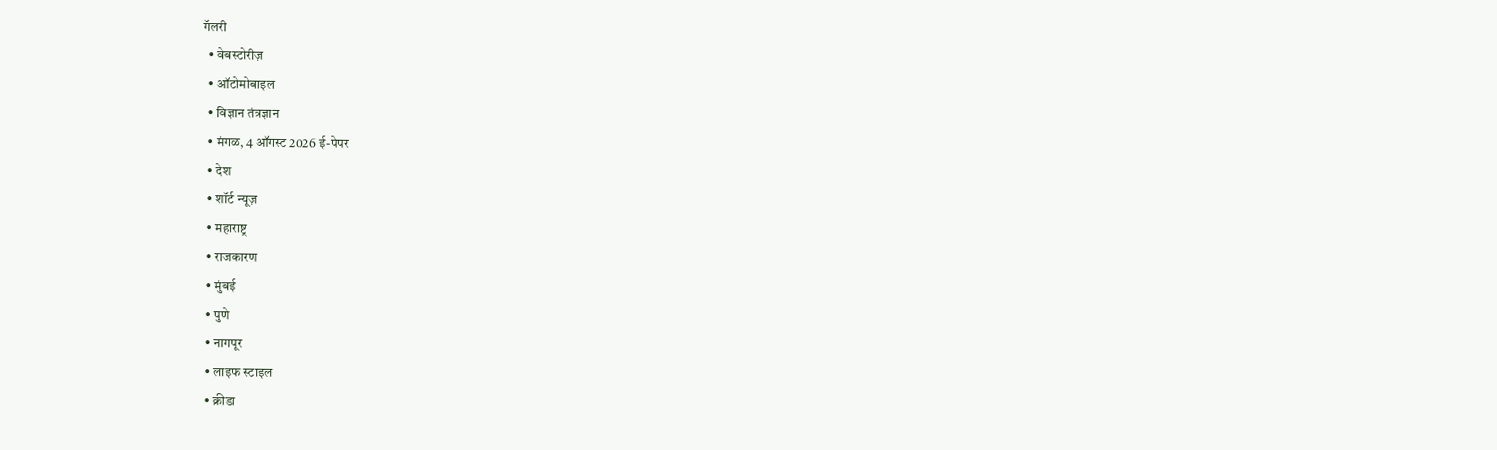गॅलरी
  • वेबस्टोरीज़
  • ऑटोमोबाइल
  • विज्ञान तंत्रज्ञान
  • मंगळ, 4 ऑगस्ट 2026 ई-पेपर
  • देश
  • शॉर्ट न्यूज़
  • महाराष्ट्र
  • राजकारण
  • मुंबई
  • पुणे
  • नागपूर
  • लाइफ स्टाइल
  • क्रीडा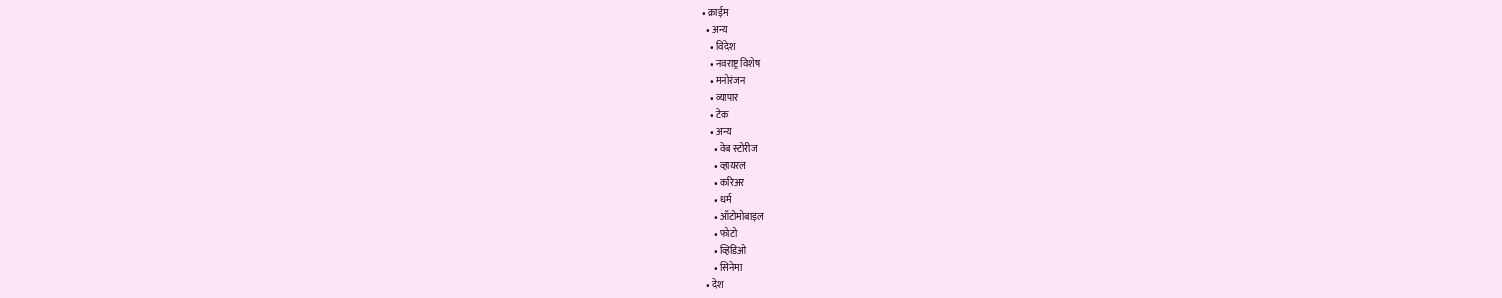• क्राईम
  • अन्य
    • विदेश
    • नवराष्ट्र विशेष
    • मनोरंजन
    • व्यापार
    • टेक
    • अन्य
      • वेब स्टोरीज
      • व्हायरल
      • करिअर
      • धर्म
      • ऑटोमोबाइल
      • फोटो
      • व्हिडिओ
      • सिनेमा
  • देश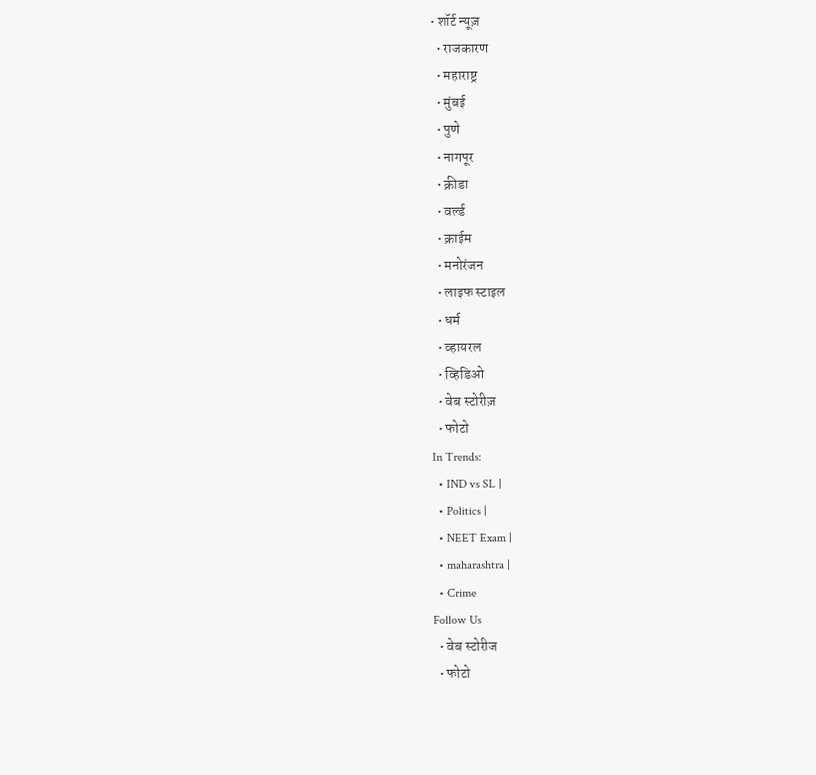• शॉर्ट न्यूज़
  • राजकारण
  • महाराष्ट्र
  • मुंबई
  • पुणे
  • नागपूर
  • क्रीडा
  • वर्ल्ड
  • क्राईम
  • मनोरंजन
  • लाइफ स्टाइल
  • धर्म
  • व्हायरल
  • व्हिडिओ
  • वेब स्टोरीज़
  • फोटो
In Trends:
  • IND vs SL |
  • Politics |
  • NEET Exam |
  • maharashtra |
  • Crime
Follow Us
  • वेब स्टोरीज
  • फोटो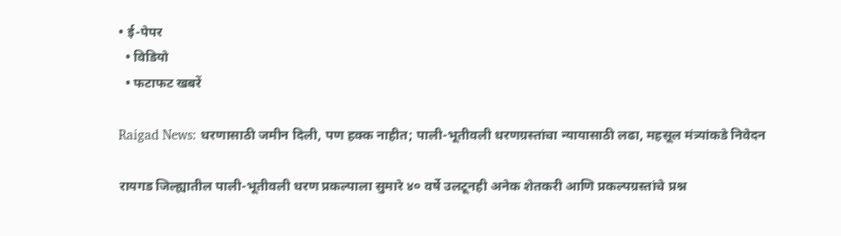• ई-पेपर
  • विडियो
  • फटाफट खबरें

Raigad News: धरणासाठी जमीन दिली, पण हक्क नाहीत; पाली-भूतीवली धरणग्रस्तांचा न्यायासाठी लढा, महसूल मंत्र्यांकडे निवेदन

रायगड जिल्ह्यातील पाली-भूतीवली धरण प्रकल्पाला सुमारे ४० वर्षे उलटूनही अनेक शेतकरी आणि प्रकल्पग्रस्तांचे प्रश्न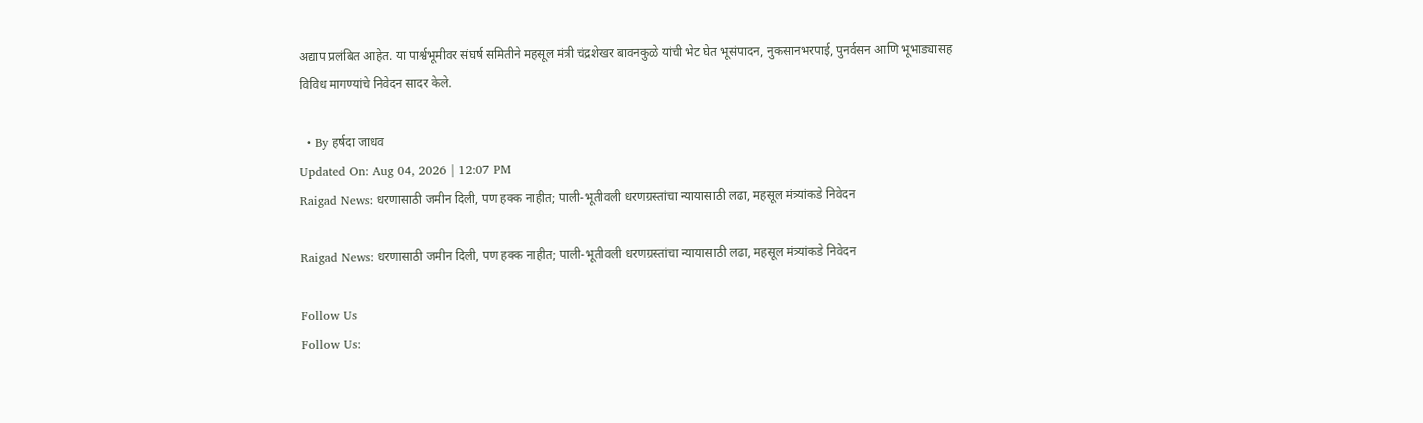अद्याप प्रलंबित आहेत. या पार्श्वभूमीवर संघर्ष समितीने महसूल मंत्री चंद्रशेखर बावनकुळे यांची भेट घेत भूसंपादन, नुकसानभरपाई, पुनर्वसन आणि भूभाड्यासह विविध मागण्यांचे निवेदन सादर केले.

  • By हर्षदा जाधव
Updated On: Aug 04, 2026 | 12:07 PM
Raigad News: धरणासाठी जमीन दिली, पण हक्क नाहीत; पाली-भूतीवली धरणग्रस्तांचा न्यायासाठी लढा, महसूल मंत्र्यांकडे निवेदन

Raigad News: धरणासाठी जमीन दिली, पण हक्क नाहीत; पाली-भूतीवली धरणग्रस्तांचा न्यायासाठी लढा, महसूल मंत्र्यांकडे निवेदन

Follow Us
Follow Us: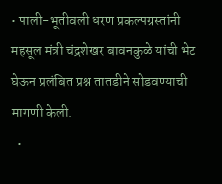• पाली-भूतीवली धरण प्रकल्पग्रस्तांनी महसूल मंत्री चंद्रशेखर बावनकुळे यांची भेट घेऊन प्रलंबित प्रश्न तातडीने सोडवण्याची मागणी केली.
  •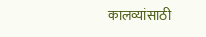कालव्यांसाठी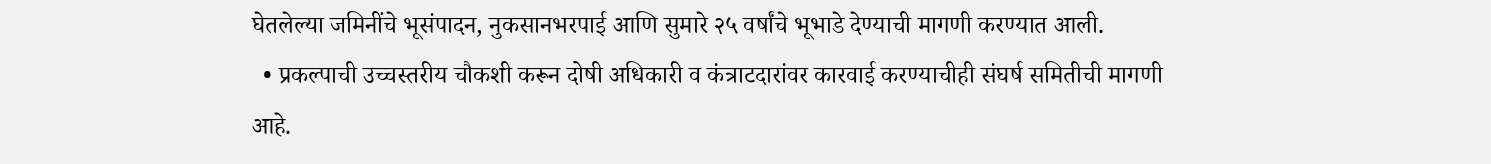घेतलेल्या जमिनींचे भूसंपादन, नुकसानभरपाई आणि सुमारे २५ वर्षांचे भूभाडे देण्याची मागणी करण्यात आली.
  • प्रकल्पाची उच्चस्तरीय चौकशी करून दोषी अधिकारी व कंत्राटदारांवर कारवाई करण्याचीही संघर्ष समितीची मागणी आहे.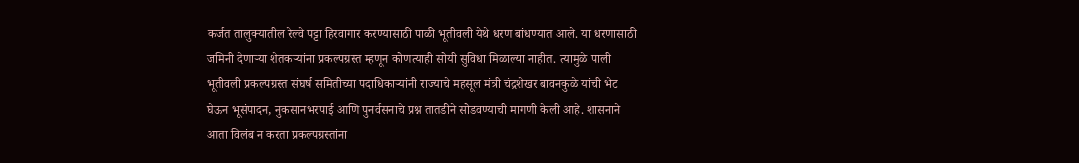कर्जत तालुक्यातील रेल्वे पट्टा हिरवागार करण्यासाठी पाळी भूतीवली येथे धरण बांधण्यात आले. या धरणासाठी जमिनी देणाऱ्या शेतकऱ्यांना प्रकल्पग्रस्त म्हणून कोणत्याही सोयी सुविधा मिळाल्या नाहीत. त्यामुळे पाली भूतीवली प्रकल्पग्रस्त संघर्ष समितीच्या पदाधिकाऱ्यांनी राज्याचे महसूल मंत्री चंद्रशेखर बावनकुळे यांची भेट घेऊन भूसंपादन, नुकसानभरपाई आणि पुनर्वसनाचे प्रश्न तातडीने सोडवण्याची मागणी केली आहे. शासनाने आता विलंब न करता प्रकल्पग्रस्तांना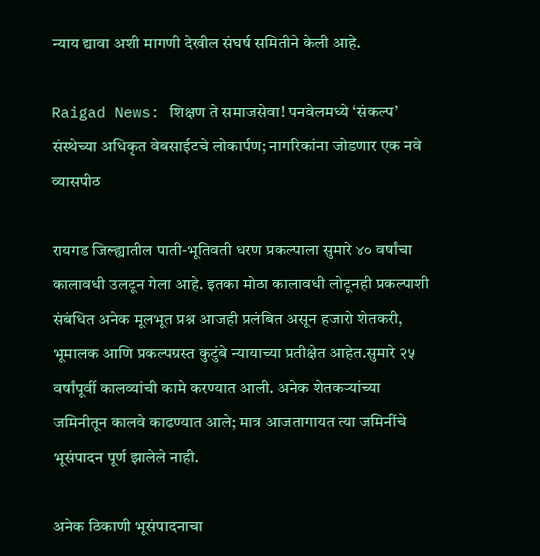न्याय द्यावा अशी मागणी देखील संघर्ष समितीने केली आहे.

Raigad News: शिक्षण ते समाजसेवा! पनवेलमध्ये ‘संकल्प’ संस्थेच्या अधिकृत वेबसाईटचे लोकार्पण; नागरिकांना जोडणार एक नवे व्यासपीठ

रायगड जिल्ह्यातील पाती-भूतिवती धरण प्रकल्पाला सुमारे ४० वर्षांचा कालावधी उलटून गेला आहे. इतका मोठा कालावधी लोटूनही प्रकल्पाशी संबंधित अनेक मूलभूत प्रश्न आजही प्रलंबित असून हजारो शेतकरी, भूमालक आणि प्रकल्पग्रस्त कुटुंबे न्यायाच्या प्रतीक्षेत आहेत.सुमारे २५ वर्षांपूर्वी कालव्यांची कामे करण्यात आली. अनेक शेतकऱ्यांच्या जमिनीतून कालवे काढण्यात आले; मात्र आजतागायत त्या जमिनींचे भूसंपादन पूर्ण झालेले नाही.

अनेक ठिकाणी भूसंपादनाचा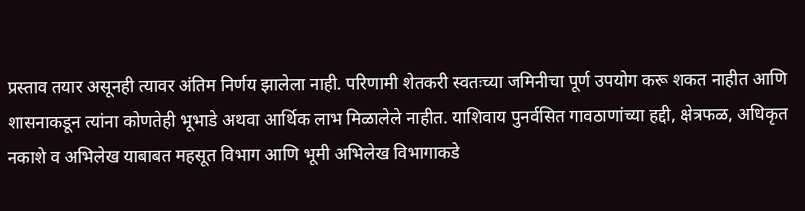प्रस्ताव तयार असूनही त्यावर अंतिम निर्णय झालेला नाही. परिणामी शेतकरी स्वतःच्या जमिनीचा पूर्ण उपयोग करू शकत नाहीत आणि शासनाकडून त्यांना कोणतेही भूभाडे अथवा आर्थिक लाभ मिळालेले नाहीत. याशिवाय पुनर्वसित गावठाणांच्या हद्दी, क्षेत्रफळ, अधिकृत नकाशे व अभिलेख याबाबत महसूत विभाग आणि भूमी अभिलेख विभागाकडे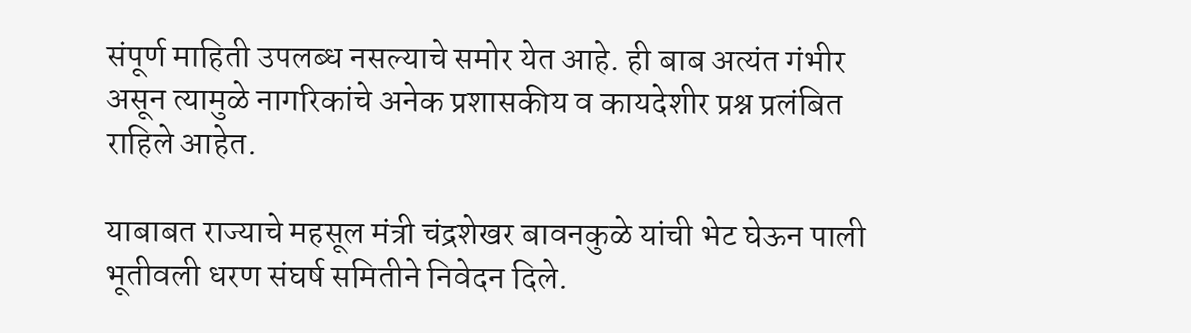संपूर्ण माहिती उपलब्ध नसल्याचे समोर येत आहे. ही बाब अत्यंत गंभीर असून त्यामुळे नागरिकांचे अनेक प्रशासकीय व कायदेशीर प्रश्न प्रलंबित राहिले आहेत.

याबाबत राज्याचे महसूल मंत्री चंद्रशेखर बावनकुळे यांची भेट घेऊन पाली भूतीवली धरण संघर्ष समितीने निवेदन दिले.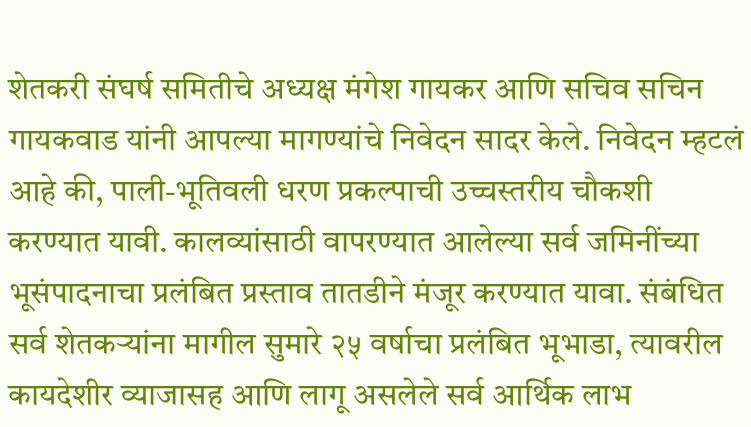शेतकरी संघर्ष समितीचे अध्यक्ष मंगेश गायकर आणि सचिव सचिन गायकवाड यांनी आपल्या मागण्यांचे निवेदन सादर केले. निवेदन म्हटलं आहे की, पाली-भूतिवली धरण प्रकल्पाची उच्चस्तरीय चौकशी करण्यात यावी. कालव्यांसाठी वापरण्यात आलेल्या सर्व जमिनींच्या भूसंपादनाचा प्रलंबित प्रस्ताव तातडीने मंजूर करण्यात यावा. संबंधित सर्व शेतकऱ्यांना मागील सुमारे २५ वर्षाचा प्रलंबित भूभाडा, त्यावरील कायदेशीर व्याजासह आणि लागू असलेले सर्व आर्थिक लाभ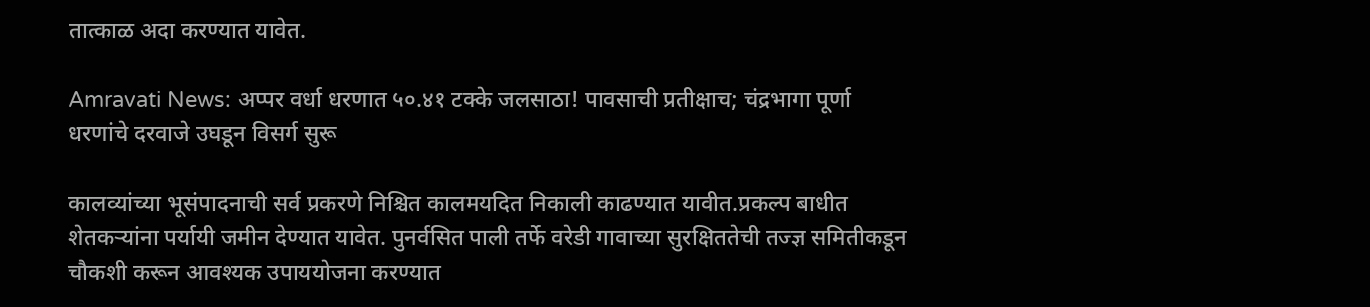तात्काळ अदा करण्यात यावेत.

Amravati News: अप्पर वर्धा धरणात ५०.४१ टक्के जलसाठा! पावसाची प्रतीक्षाच; चंद्रभागा पूर्णा धरणांचे दरवाजे उघडून विसर्ग सुरू

कालव्यांच्या भूसंपादनाची सर्व प्रकरणे निश्चित कालमयदित निकाली काढण्यात यावीत.प्रकल्प बाधीत शेतकऱ्यांना पर्यायी जमीन देण्यात यावेत. पुनर्वसित पाली तर्फे वरेडी गावाच्या सुरक्षिततेची तज्ज्ञ समितीकडून चौकशी करून आवश्यक उपाययोजना करण्यात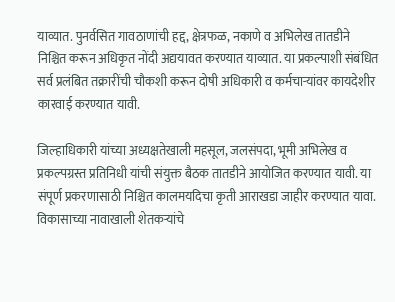याव्यात. पुनर्वसित गावठाणांची हद्द, क्षेत्रफळ, नकाणे व अभिलेख तातडीने निश्चित करून अधिकृत नोंदी अद्ययावत करण्यात याव्यात. या प्रकल्पाशी संबंधित सर्व प्रलंबित तक्रारींची चौकशी करून दोषी अधिकारी व कर्मचाऱ्यांवर कायदेशीर कारवाई करण्यात यावी.

जिल्हाधिकारी यांच्या अध्यक्षतेखाली महसूल, जलसंपदा, भूमी अभिलेख व प्रकल्पग्रस्त प्रतिनिधी यांची संयुक्त बैठक तातडीने आयोजित करण्यात यावी. या संपूर्ण प्रकरणासाठी निश्चित कालमयदिचा कृती आराखडा जाहीर करण्यात यावा. विकासाच्या नावाखाली शेतकऱ्यांचे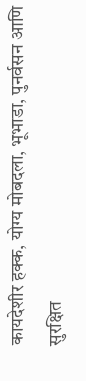कायदेशीर हक्क, योग्य मोबदला, भूभाडा, पुनर्वसन आणि सुरक्षित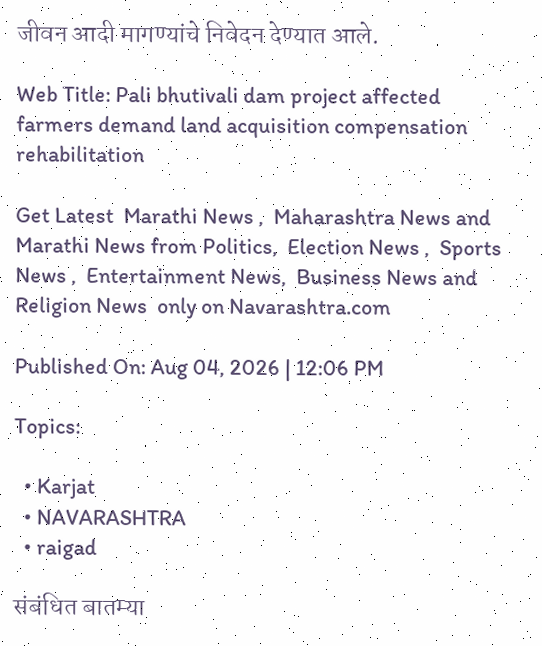जीवन आदी मागण्यांचे निवेदन देण्यात आले.

Web Title: Pali bhutivali dam project affected farmers demand land acquisition compensation rehabilitation

Get Latest  Marathi News ,  Maharashtra News and  Marathi News from Politics,  Election News ,  Sports News ,  Entertainment News,  Business News and   Religion News  only on Navarashtra.com

Published On: Aug 04, 2026 | 12:06 PM

Topics:

  • Karjat
  • NAVARASHTRA
  • raigad

संबंधित बातम्या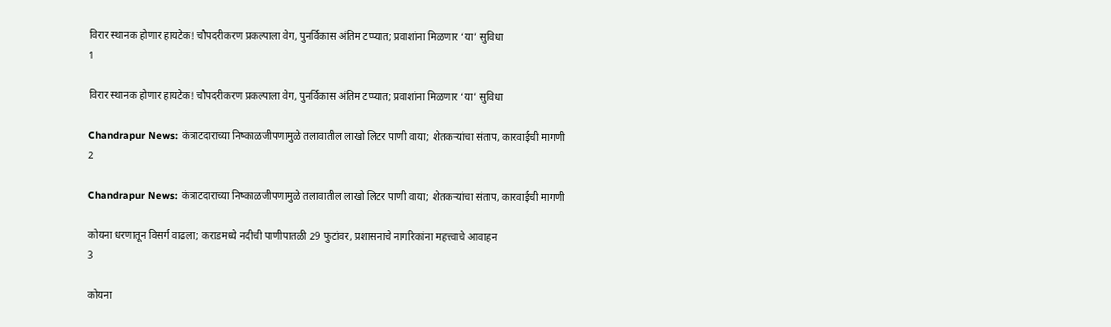विरार स्थानक होणार हायटेक! चौपदरीकरण प्रकल्पाला वेग, पुनर्विकास अंतिम टप्प्यात; प्रवाशांना मिळणार ‘या’ सुविधा
1

विरार स्थानक होणार हायटेक! चौपदरीकरण प्रकल्पाला वेग, पुनर्विकास अंतिम टप्प्यात; प्रवाशांना मिळणार ‘या’ सुविधा

Chandrapur News: कंत्राटदाराच्या निष्काळजीपणामुळे तलावातील लाखो लिटर पाणी वाया; शेतकऱ्यांचा संताप, कारवाईची मागणी
2

Chandrapur News: कंत्राटदाराच्या निष्काळजीपणामुळे तलावातील लाखो लिटर पाणी वाया; शेतकऱ्यांचा संताप, कारवाईची मागणी

कोयना धरणातून विसर्ग वाढला; कराडमध्ये नदीची पाणीपातळी 29 फुटांवर, प्रशासनाचे नागरिकांना महत्त्वाचे आवाहन
3

कोयना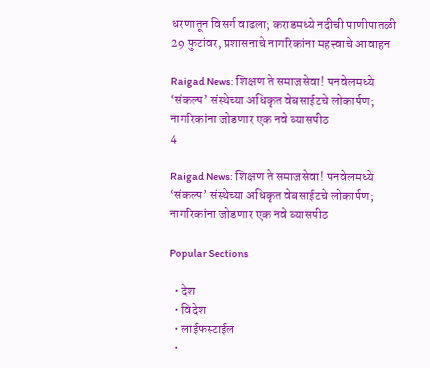धरणातून विसर्ग वाढला; कराडमध्ये नदीची पाणीपातळी 29 फुटांवर, प्रशासनाचे नागरिकांना महत्त्वाचे आवाहन

Raigad News: शिक्षण ते समाजसेवा! पनवेलमध्ये ‘संकल्प’ संस्थेच्या अधिकृत वेबसाईटचे लोकार्पण; नागरिकांना जोडणार एक नवे व्यासपीठ
4

Raigad News: शिक्षण ते समाजसेवा! पनवेलमध्ये ‘संकल्प’ संस्थेच्या अधिकृत वेबसाईटचे लोकार्पण; नागरिकांना जोडणार एक नवे व्यासपीठ

Popular Sections

  • देश
  • विदेश
  • लाईफस्टाईल
  •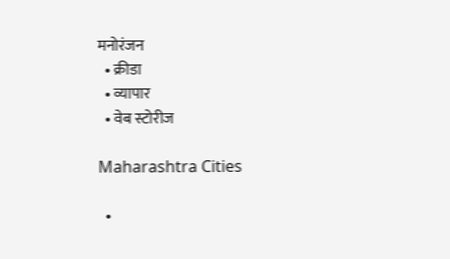मनोरंजन
  • क्रीडा
  • व्यापार
  • वेब स्टोरीज

Maharashtra Cities

  •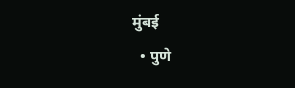मुंबई
  • पुणे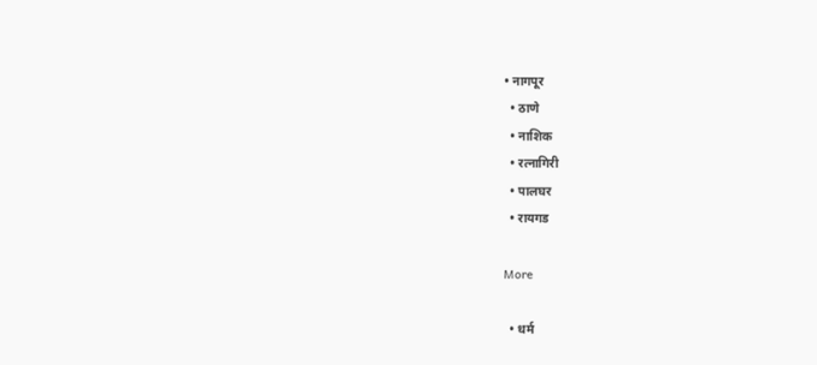• नागपूर
  • ठाणे
  • नाशिक
  • रत्नागिरी
  • पालघर
  • रायगड

More

  • धर्म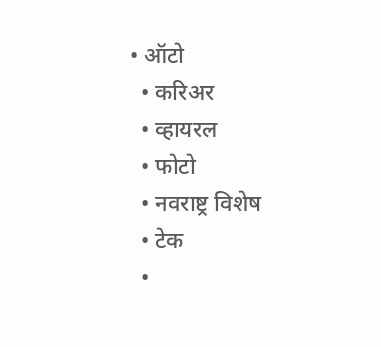• ऑटो
  • करिअर
  • व्हायरल
  • फोटो
  • नवराष्ट्र विशेष
  • टेक
  •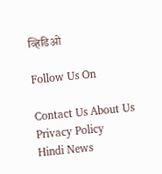व्हिडिओ

Follow Us On

Contact Us About Us Privacy Policy
Hindi News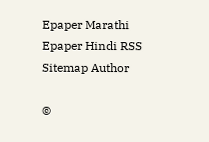Epaper Marathi Epaper Hindi RSS Sitemap Author

©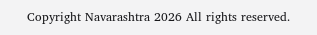Copyright Navarashtra 2026 All rights reserved.